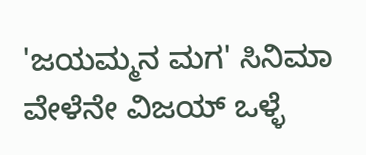'ಜಯಮ್ಮನ ಮಗ' ಸಿನಿಮಾ ವೇಳೆನೇ ವಿಜಯ್ ಒಳ್ಳೆ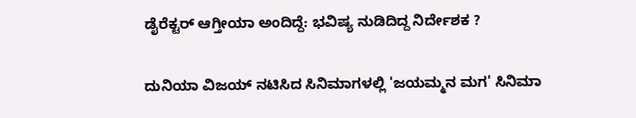ಡೈರೆಕ್ಟರ್ ಆಗ್ತೀಯಾ ಅಂದಿದ್ದೆ: ಭವಿಷ್ಯ ನುಡಿದಿದ್ದ ನಿರ್ದೇಶಕ ?

ದುನಿಯಾ ವಿಜಯ್ ನಟಿಸಿದ ಸಿನಿಮಾಗಳಲ್ಲಿ 'ಜಯಮ್ಮನ ಮಗ' ಸಿನಿಮಾ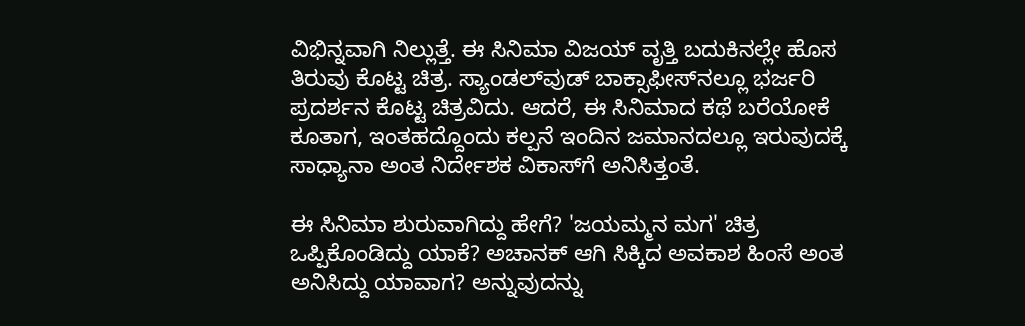ವಿಭಿನ್ನವಾಗಿ ನಿಲ್ಲುತ್ತೆ. ಈ ಸಿನಿಮಾ ವಿಜಯ್ ವೃತ್ತಿ ಬದುಕಿನಲ್ಲೇ ಹೊಸ ತಿರುವು ಕೊಟ್ಟ ಚಿತ್ರ. ಸ್ಯಾಂಡಲ್‌ವುಡ್ ಬಾಕ್ಸಾಫೀಸ್‌ನಲ್ಲೂ ಭರ್ಜರಿ ಪ್ರದರ್ಶನ ಕೊಟ್ಟ ಚಿತ್ರವಿದು. ಆದರೆ, ಈ ಸಿನಿಮಾದ ಕಥೆ ಬರೆಯೋಕೆ ಕೂತಾಗ, ಇಂತಹದ್ದೊಂದು ಕಲ್ಪನೆ ಇಂದಿನ ಜಮಾನದಲ್ಲೂ ಇರುವುದಕ್ಕೆ ಸಾಧ್ಯಾನಾ ಅಂತ ನಿರ್ದೇಶಕ ವಿಕಾಸ್‌ಗೆ ಅನಿಸಿತ್ತಂತೆ.

ಈ ಸಿನಿಮಾ ಶುರುವಾಗಿದ್ದು ಹೇಗೆ? 'ಜಯಮ್ಮನ ಮಗ' ಚಿತ್ರ ಒಪ್ಪಿಕೊಂಡಿದ್ದು ಯಾಕೆ? ಅಚಾನಕ್ ಆಗಿ ಸಿಕ್ಕಿದ ಅವಕಾಶ ಹಿಂಸೆ ಅಂತ ಅನಿಸಿದ್ದು ಯಾವಾಗ? ಅನ್ನುವುದನ್ನು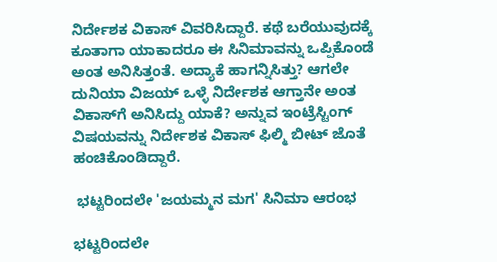ನಿರ್ದೇಶಕ ವಿಕಾಸ್‌ ವಿವರಿಸಿದ್ದಾರೆ. ಕಥೆ ಬರೆಯುವುದಕ್ಕೆ ಕೂತಾಗಾ ಯಾಕಾದರೂ ಈ ಸಿನಿಮಾವನ್ನು ಒಪ್ಪಿಕೊಂಡೆ ಅಂತ ಅನಿಸಿತ್ತಂತೆ. ಅದ್ಯಾಕೆ ಹಾಗನ್ನಿಸಿತ್ತು? ಆಗಲೇ ದುನಿಯಾ ವಿಜಯ್ ಒಳ್ಳೆ ನಿರ್ದೇಶಕ ಆಗ್ತಾನೇ ಅಂತ ವಿಕಾಸ್‌ಗೆ ಅನಿಸಿದ್ದು ಯಾಕೆ? ಅನ್ನುವ ಇಂಟ್ರೆಸ್ಟಿಂಗ್ ವಿಷಯವನ್ನು ನಿರ್ದೇಶಕ ವಿಕಾಸ್ ಫಿಲ್ಮಿ ಬೀಟ್‌ ಜೊತೆ ಹಂಚಿಕೊಂಡಿದ್ದಾರೆ.

 ಭಟ್ಟರಿಂದಲೇ 'ಜಯಮ್ಮನ ಮಗ' ಸಿನಿಮಾ ಆರಂಭ

ಭಟ್ಟರಿಂದಲೇ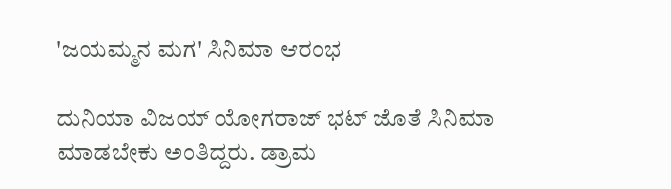'ಜಯಮ್ಮನ ಮಗ' ಸಿನಿಮಾ ಆರಂಭ

ದುನಿಯಾ ವಿಜಯ್ ಯೋಗರಾಜ್‌ ಭಟ್ ಜೊತೆ ಸಿನಿಮಾ ಮಾಡಬೇಕು ಅಂತಿದ್ದರು. ಡ್ರಾಮ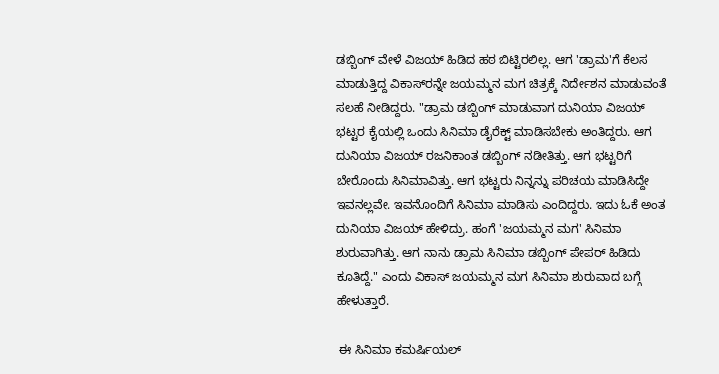ಡಬ್ಬಿಂಗ್ ವೇಳೆ ವಿಜಯ್ ಹಿಡಿದ ಹಠ ಬಿಟ್ಟಿರಲಿಲ್ಲ. ಆಗ 'ಡ್ರಾಮ'ಗೆ ಕೆಲಸ ಮಾಡುತ್ತಿದ್ದ ವಿಕಾಸ್‌ರನ್ನೇ ಜಯಮ್ಮನ ಮಗ ಚಿತ್ರಕ್ಕೆ ನಿರ್ದೇಶನ ಮಾಡುವಂತೆ ಸಲಹೆ ನೀಡಿದ್ದರು. "ಡ್ರಾಮ ಡಬ್ಬಿಂಗ್ ಮಾಡುವಾಗ ದುನಿಯಾ ವಿಜಯ್ ಭಟ್ಟರ ಕೈಯಲ್ಲಿ ಒಂದು ಸಿನಿಮಾ ಡೈರೆಕ್ಟ್ ಮಾಡಿಸಬೇಕು ಅಂತಿದ್ದರು. ಆಗ ದುನಿಯಾ ವಿಜಯ್ ರಜನಿಕಾಂತ ಡಬ್ಬಿಂಗ್ ನಡೀತಿತ್ತು. ಆಗ ಭಟ್ಟರಿಗೆ ಬೇರೊಂದು ಸಿನಿಮಾವಿತ್ತು. ಆಗ ಭಟ್ಟರು ನಿನ್ನನ್ನು ಪರಿಚಯ ಮಾಡಿಸಿದ್ದೇ ಇವನಲ್ಲವೇ. ಇವನೊಂದಿಗೆ ಸಿನಿಮಾ ಮಾಡಿಸು ಎಂದಿದ್ದರು. ಇದು ಓಕೆ ಅಂತ ದುನಿಯಾ ವಿಜಯ್ ಹೇಳಿದ್ರು. ಹಂಗೆ 'ಜಯಮ್ಮನ ಮಗ' ಸಿನಿಮಾ ಶುರುವಾಗಿತ್ತು. ಆಗ ನಾನು ಡ್ರಾಮ ಸಿನಿಮಾ ಡಬ್ಬಿಂಗ್ ಪೇಪರ್ ಹಿಡಿದು ಕೂತಿದ್ದೆ." ಎಂದು ವಿಕಾಸ್ ಜಯಮ್ಮನ ಮಗ ಸಿನಿಮಾ ಶುರುವಾದ ಬಗ್ಗೆ ಹೇಳುತ್ತಾರೆ.

 ಈ ಸಿನಿಮಾ ಕಮರ್ಷಿಯಲ್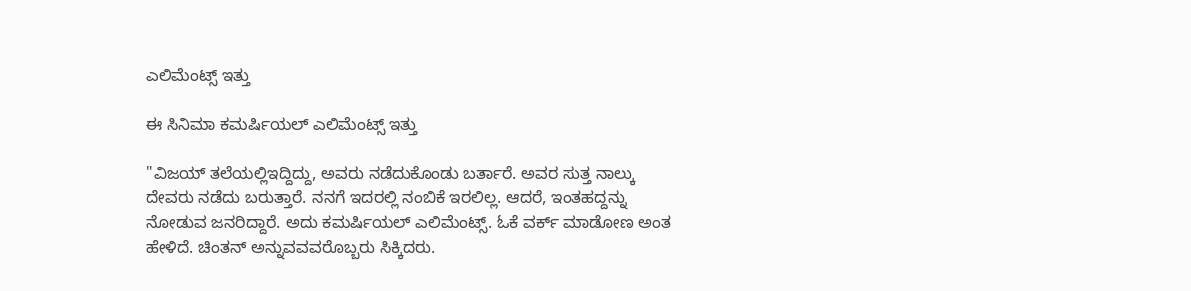ಎಲಿಮೆಂಟ್ಸ್ ಇತ್ತು

ಈ ಸಿನಿಮಾ ಕಮರ್ಷಿಯಲ್ ಎಲಿಮೆಂಟ್ಸ್ ಇತ್ತು

"ವಿಜಯ್ ತಲೆಯಲ್ಲಿಇದ್ದಿದ್ದು, ಅವರು ನಡೆದುಕೊಂಡು ಬರ್ತಾರೆ. ಅವರ ಸುತ್ತ ನಾಲ್ಕು ದೇವರು ನಡೆದು ಬರುತ್ತಾರೆ. ನನಗೆ ಇದರಲ್ಲಿ ನಂಬಿಕೆ ಇರಲಿಲ್ಲ. ಆದರೆ, ಇಂತಹದ್ದನ್ನು ನೋಡುವ ಜನರಿದ್ದಾರೆ. ಅದು ಕಮರ್ಷಿಯಲ್ ಎಲಿಮೆಂಟ್ಸ್. ಓಕೆ ವರ್ಕ್ ಮಾಡೋಣ ಅಂತ ಹೇಳಿದೆ. ಚಿಂತನ್ ಅನ್ನುವವವರೊಬ್ಬರು ಸಿಕ್ಕಿದರು.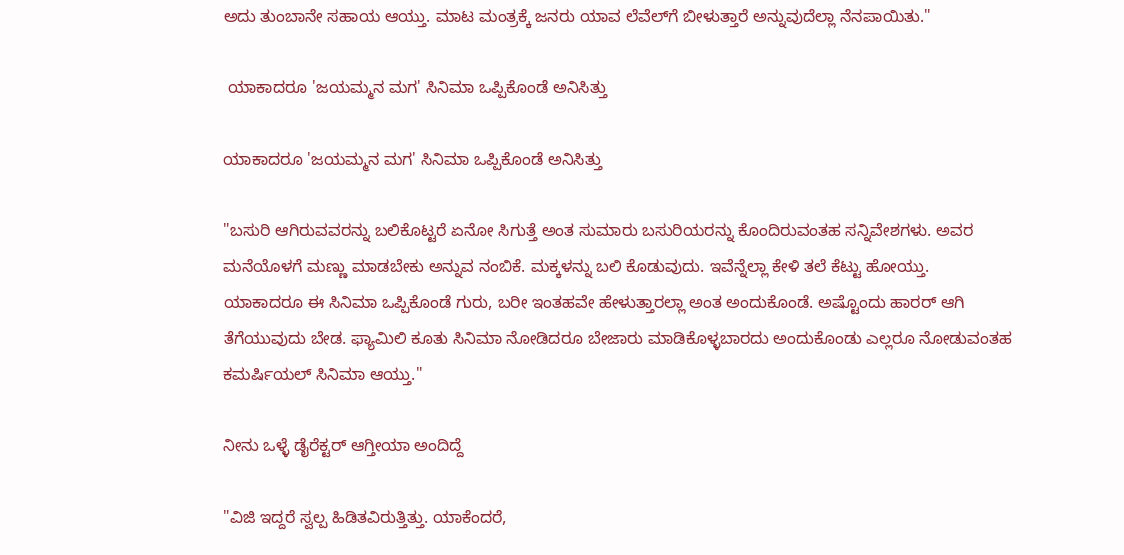ಅದು ತುಂಬಾನೇ ಸಹಾಯ ಆಯ್ತು. ಮಾಟ ಮಂತ್ರಕ್ಕೆ ಜನರು ಯಾವ ಲೆವೆಲ್‌ಗೆ ಬೀಳುತ್ತಾರೆ ಅನ್ನುವುದೆಲ್ಲಾ ನೆನಪಾಯಿತು."

 ಯಾಕಾದರೂ 'ಜಯಮ್ಮನ ಮಗ' ಸಿನಿಮಾ ಒಪ್ಪಿಕೊಂಡೆ ಅನಿಸಿತ್ತು

ಯಾಕಾದರೂ 'ಜಯಮ್ಮನ ಮಗ' ಸಿನಿಮಾ ಒಪ್ಪಿಕೊಂಡೆ ಅನಿಸಿತ್ತು

"ಬಸುರಿ ಆಗಿರುವವರನ್ನು ಬಲಿಕೊಟ್ಟರೆ ಏನೋ ಸಿಗುತ್ತೆ ಅಂತ ಸುಮಾರು ಬಸುರಿಯರನ್ನು ಕೊಂದಿರುವಂತಹ ಸನ್ನಿವೇಶಗಳು. ಅವರ ಮನೆಯೊಳಗೆ ಮಣ್ಣು ಮಾಡಬೇಕು ಅನ್ನುವ ನಂಬಿಕೆ. ಮಕ್ಕಳನ್ನು ಬಲಿ ಕೊಡುವುದು. ಇವೆನ್ನೆಲ್ಲಾ ಕೇಳಿ ತಲೆ ಕೆಟ್ಟು ಹೋಯ್ತು. ಯಾಕಾದರೂ ಈ ಸಿನಿಮಾ ಒಪ್ಪಿಕೊಂಡೆ ಗುರು, ಬರೀ ಇಂತಹವೇ ಹೇಳುತ್ತಾರಲ್ಲಾ ಅಂತ ಅಂದುಕೊಂಡೆ. ಅಷ್ಟೊಂದು ಹಾರರ್ ಆಗಿ ತೆಗೆಯುವುದು ಬೇಡ. ಫ್ಯಾಮಿಲಿ ಕೂತು ಸಿನಿಮಾ ನೋಡಿದರೂ ಬೇಜಾರು ಮಾಡಿಕೊಳ್ಳಬಾರದು ಅಂದುಕೊಂಡು ಎಲ್ಲರೂ ನೋಡುವಂತಹ ಕಮರ್ಷಿಯಲ್ ಸಿನಿಮಾ ಆಯ್ತು."

ನೀನು ಒಳ್ಳೆ ಡೈರೆಕ್ಟರ್ ಆಗ್ತೀಯಾ ಅಂದಿದ್ದೆ

"ವಿಜಿ ಇದ್ದರೆ ಸ್ವಲ್ಪ ಹಿಡಿತವಿರುತ್ತಿತ್ತು. ಯಾಕೆಂದರೆ,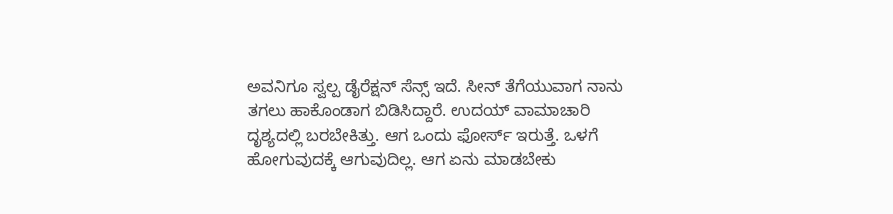ಅವನಿಗೂ ಸ್ವಲ್ಪ ಡೈರೆಕ್ಷನ್ ಸೆನ್ಸ್ ಇದೆ. ಸೀನ್ ತೆಗೆಯುವಾಗ ನಾನು ತಗಲು ಹಾಕೊಂಡಾಗ ಬಿಡಿಸಿದ್ದಾರೆ. ಉದಯ್ ವಾಮಾಚಾರಿ ದೃಶ್ಯದಲ್ಲಿ ಬರಬೇಕಿತ್ತು. ಆಗ ಒಂದು ಫೋರ್ಸ್ ಇರುತ್ತೆ. ಒಳಗೆ ಹೋಗುವುದಕ್ಕೆ ಆಗುವುದಿಲ್ಲ. ಆಗ ಏನು ಮಾಡಬೇಕು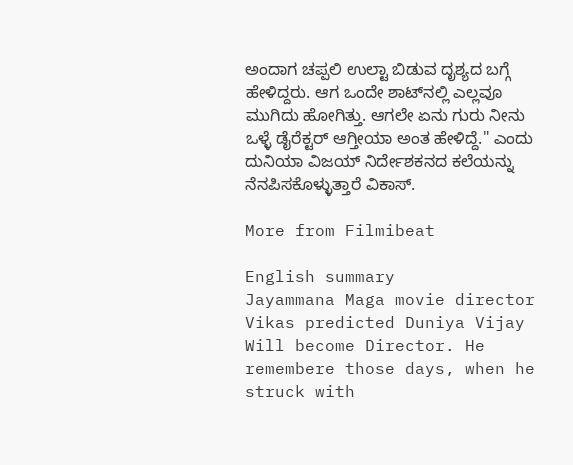ಅಂದಾಗ ಚಪ್ಪಲಿ ಉಲ್ಟಾ ಬಿಡುವ ದೃಶ್ಯದ ಬಗ್ಗೆ ಹೇಳಿದ್ದರು. ಆಗ ಒಂದೇ ಶಾಟ್‌ನಲ್ಲಿ ಎಲ್ಲವೂ ಮುಗಿದು ಹೋಗಿತ್ತು. ಆಗಲೇ ಏನು ಗುರು ನೀನು ಒಳ್ಳೆ ಡೈರೆಕ್ಟರ್ ಆಗ್ತೀಯಾ ಅಂತ ಹೇಳಿದ್ದೆ." ಎಂದು ದುನಿಯಾ ವಿಜಯ್ ನಿರ್ದೇಶಕನದ ಕಲೆಯನ್ನು ನೆನಪಿಸಕೊಳ್ಳುತ್ತಾರೆ ವಿಕಾಸ್.

More from Filmibeat

English summary
Jayammana Maga movie director Vikas predicted Duniya Vijay Will become Director. He remembere those days, when he struck with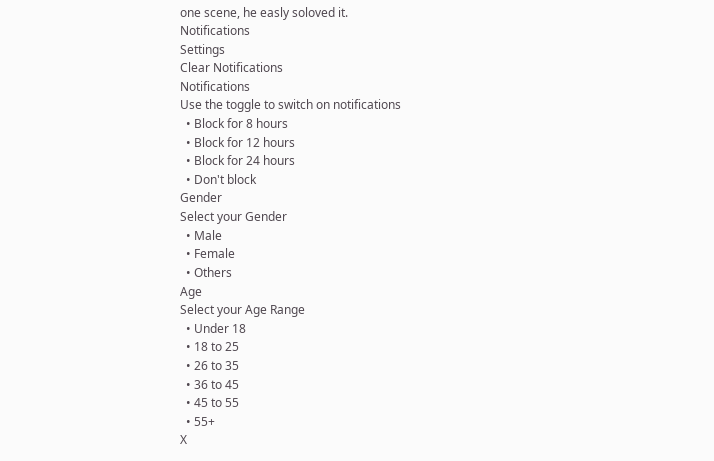one scene, he easly soloved it.
Notifications
Settings
Clear Notifications
Notifications
Use the toggle to switch on notifications
  • Block for 8 hours
  • Block for 12 hours
  • Block for 24 hours
  • Don't block
Gender
Select your Gender
  • Male
  • Female
  • Others
Age
Select your Age Range
  • Under 18
  • 18 to 25
  • 26 to 35
  • 36 to 45
  • 45 to 55
  • 55+
X